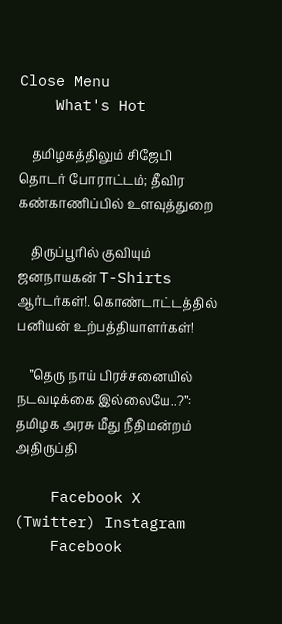Close Menu
    What's Hot

    தமிழகத்திலும் சிஜேபி தொடர் போராட்டம்; தீவிர கண்காணிப்பில் உளவுத்துறை

    திருப்பூரில் குவியும் ஜனநாயகன் T-Shirts ஆர்டர்கள்!. கொண்டாட்டத்தில் பனியன் உற்பத்தியாளர்கள்!

    ”தெரு நாய் பிரச்சனையில் நடவடிக்கை இல்லையே..?”: தமிழக அரசு மீது நீதிமன்றம் அதிருப்தி

    Facebook X (Twitter) Instagram
    Facebook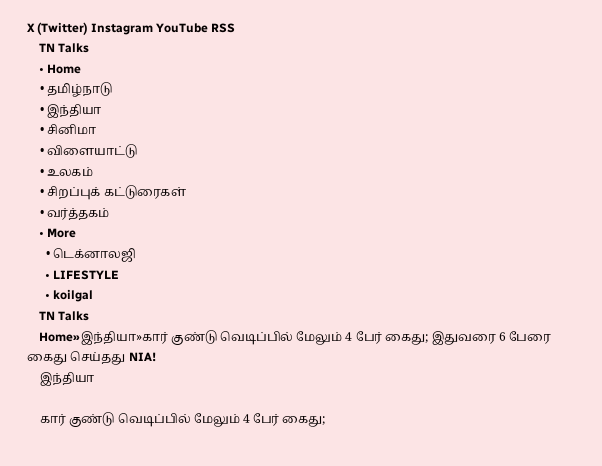X (Twitter) Instagram YouTube RSS
    TN Talks
    • Home
    • தமிழ்நாடு
    • இந்தியா
    • சினிமா
    • விளையாட்டு
    • உலகம்
    • சிறப்புக் கட்டுரைகள்
    • வர்த்தகம்
    • More
      • டெக்னாலஜி
      • LIFESTYLE
      • koilgal
    TN Talks
    Home»இந்தியா»கார் குண்டு வெடிப்பில் மேலும் 4 பேர் கைது; இதுவரை 6 பேரை கைது செய்தது NIA!
    இந்தியா

    கார் குண்டு வெடிப்பில் மேலும் 4 பேர் கைது;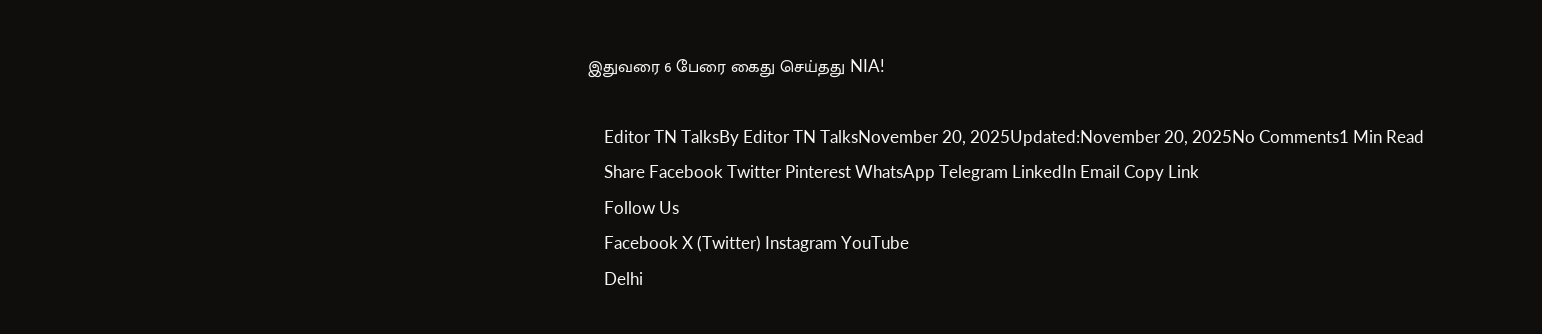இதுவரை 6 பேரை கைது செய்தது NIA!

    Editor TN TalksBy Editor TN TalksNovember 20, 2025Updated:November 20, 2025No Comments1 Min Read
    Share Facebook Twitter Pinterest WhatsApp Telegram LinkedIn Email Copy Link
    Follow Us
    Facebook X (Twitter) Instagram YouTube
    Delhi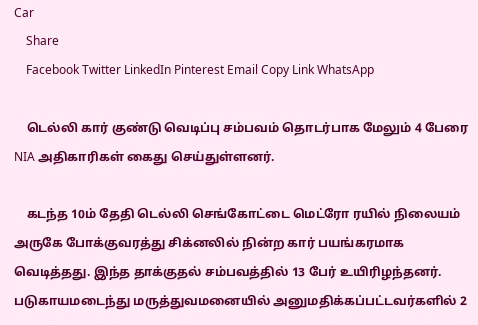Car
    Share
    Facebook Twitter LinkedIn Pinterest Email Copy Link WhatsApp

    டெல்லி கார் குண்டு வெடிப்பு சம்பவம் தொடர்பாக மேலும் 4 பேரை NIA அதிகாரிகள் கைது செய்துள்ளனர்.

    கடந்த 10ம் தேதி டெல்லி செங்கோட்டை மெட்ரோ ரயில் நிலையம் அருகே போக்குவரத்து சிக்னலில் நின்ற கார் பயங்கரமாக வெடித்தது. இந்த தாக்குதல் சம்பவத்தில் 13 பேர் உயிரிழந்தனர். படுகாயமடைந்து மருத்துவமனையில் அனுமதிக்கப்பட்டவர்களில் 2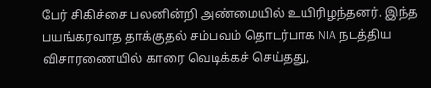பேர் சிகிச்சை பலனின்றி அண்மையில் உயிரிழந்தனர். இந்த பயங்கரவாத தாக்குதல் சம்பவம் தொடர்பாக NIA நடத்திய விசாரணையில் காரை வெடிக்கச் செய்தது,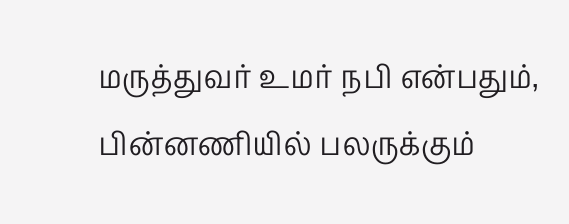மருத்துவர் உமர் நபி என்பதும், பின்னணியில் பலருக்கும்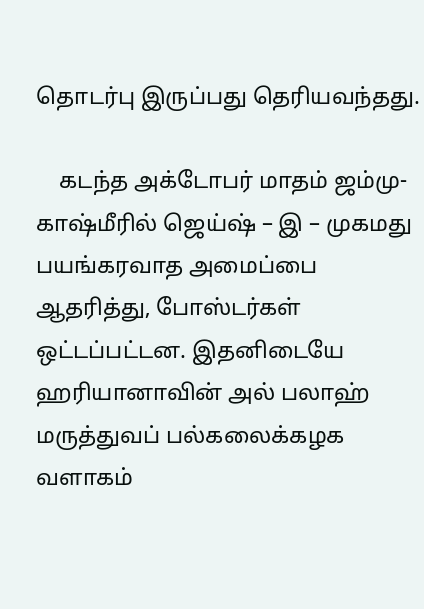தொடர்பு இருப்பது தெரியவந்தது.

    கடந்த அக்டோபர் மாதம் ஜம்மு- காஷ்மீரில் ஜெய்ஷ் – இ – முகமது பயங்கரவாத அமைப்பை ஆதரித்து, போஸ்டர்கள் ஒட்டப்பட்டன. இதனிடையே ஹரியானாவின் அல் பலாஹ் மருத்துவப் பல்கலைக்கழக வளாகம்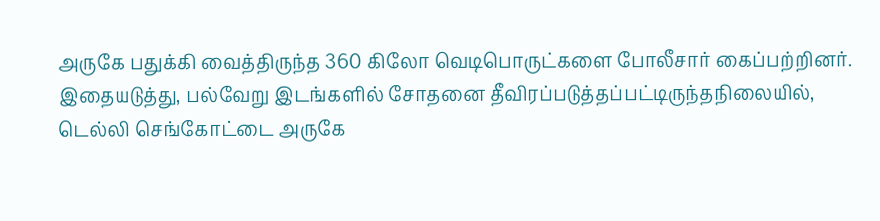அருகே பதுக்கி வைத்திருந்த 360 கிலோ வெடிபொருட்களை போலீசார் கைப்பற்றினர். இதையடுத்து, பல்வேறு இடங்களில் சோதனை தீவிரப்படுத்தப்பட்டிருந்தநிலையில், டெல்லி செங்கோட்டை அருகே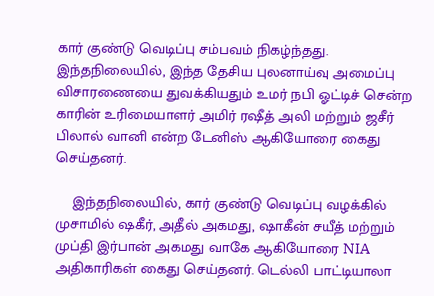கார் குண்டு வெடிப்பு சம்பவம் நிகழ்ந்தது. இந்தநிலையில், இந்த தேசிய புலனாய்வு அமைப்பு விசாரணையை துவக்கியதும் உமர் நபி ஓட்டிச் சென்ற காரின் உரிமையாளர் அமிர் ரஷீத் அலி மற்றும் ஜசீர் பிலால் வானி என்ற டேனிஸ் ஆகியோரை கைது செய்தனர்.

    இந்தநிலையில், கார் குண்டு வெடிப்பு வழக்கில் முசாமில் ஷகீர், அதீல் அகமது, ஷாகீன் சயீத் மற்றும் முப்தி இர்பான் அகமது வாகே ஆகியோரை NIA அதிகாரிகள் கைது செய்தனர். டெல்லி பாட்டியாலா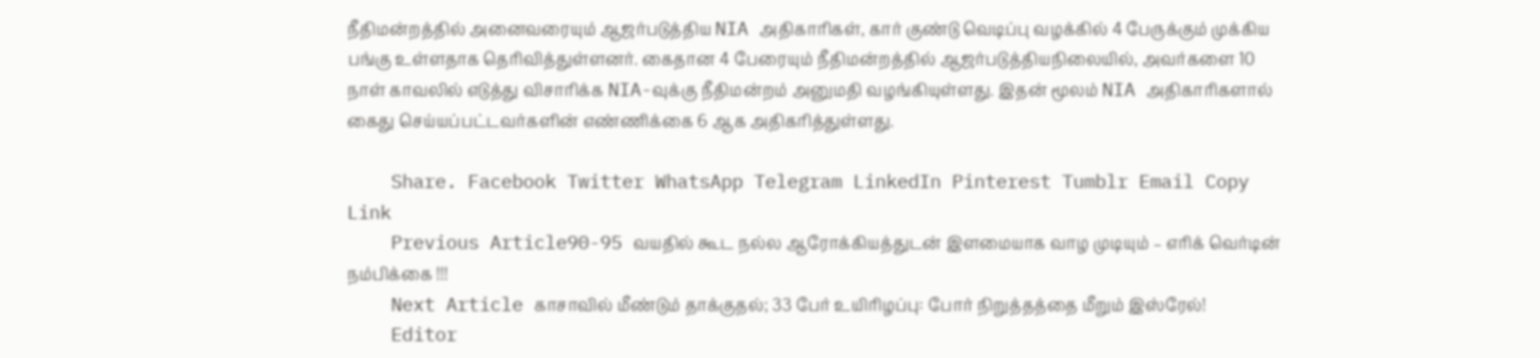நீதிமன்றத்தில் அனைவரையும் ஆஜர்படுத்திய NIA அதிகாரிகள், கார் குண்டு வெடிப்பு வழக்கில் 4 பேருக்கும் முக்கிய பங்கு உள்ளதாக தெரிவித்துள்ளனர். கைதான 4 பேரையும் நீதிமன்றத்தில் ஆஜர்படுத்தியநிலையில், அவர்களை 10 நாள் காவலில் எடுத்து விசாரிக்க NIA-வுக்கு நீதிமன்றம் அனுமதி வழங்கியுள்ளது. இதன் மூலம் NIA அதிகாரிகளால் கைது செய்யப்பட்டவர்களின் எண்ணிக்கை 6 ஆக அதிகரித்துள்ளது.

    Share. Facebook Twitter WhatsApp Telegram LinkedIn Pinterest Tumblr Email Copy Link
    Previous Article90-95 வயதில் கூட நல்ல ஆரோக்கியத்துடன் இளமையாக வாழ முடியும் – எரிக் வெர்டின் நம்பிக்கை !!!
    Next Article காசாவில் மீண்டும் தாக்குதல்; 33 பேர் உயிரிழப்பு: போர் நிறுத்தத்தை மீறும் இஸ்ரேல்!
    Editor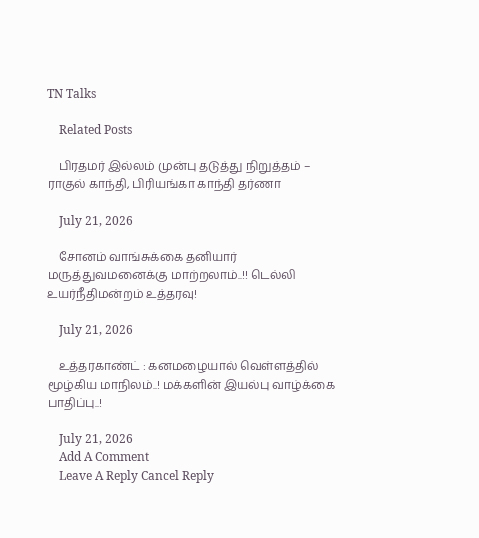TN Talks

    Related Posts

    பிரதமர் இல்லம் முன்பு தடுத்து நிறுத்தம் –  ராகுல் காந்தி, பிரியங்கா காந்தி தர்ணா

    July 21, 2026

    சோனம் வாங்சுக்கை தனியார் மருத்துவமனைக்கு மாற்றலாம்..!! டெல்லி உயர்நீதிமன்றம் உத்தரவு!

    July 21, 2026

    உத்தரகாண்ட் : கனமழையால் வெள்ளத்தில் மூழ்கிய மாநிலம்..! மக்களின் இயல்பு வாழ்க்கை பாதிப்பு..!

    July 21, 2026
    Add A Comment
    Leave A Reply Cancel Reply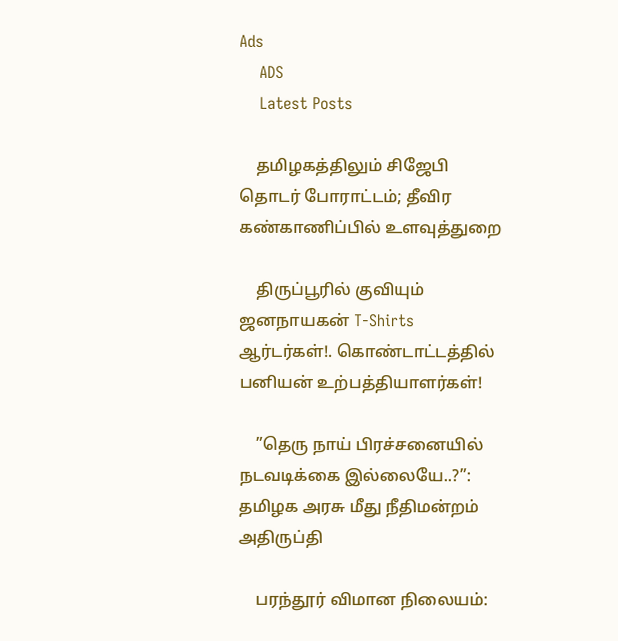Ads
    ADS
    Latest Posts

    தமிழகத்திலும் சிஜேபி தொடர் போராட்டம்; தீவிர கண்காணிப்பில் உளவுத்துறை

    திருப்பூரில் குவியும் ஜனநாயகன் T-Shirts ஆர்டர்கள்!. கொண்டாட்டத்தில் பனியன் உற்பத்தியாளர்கள்!

    ”தெரு நாய் பிரச்சனையில் நடவடிக்கை இல்லையே..?”: தமிழக அரசு மீது நீதிமன்றம் அதிருப்தி

    பரந்தூர் விமான நிலையம்: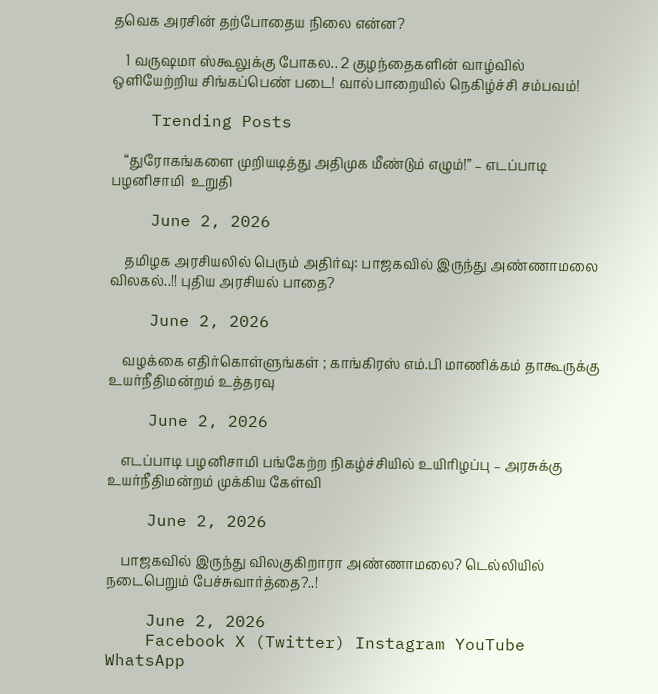தவெக அரசின் தற்போதைய நிலை என்ன?

    1 வருஷமா ஸ்கூலுக்கு போகல.. 2 குழந்தைகளின் வாழ்வில் ஒளியேற்றிய சிங்கப்பெண் படை! வால்பாறையில் நெகிழ்ச்சி சம்பவம்!

    Trending Posts

    “துரோகங்களை முறியடித்து அதிமுக மீண்டும் எழும்!” – எடப்பாடி பழனிசாமி  உறுதி

    June 2, 2026

    தமிழக அரசியலில் பெரும் அதிர்வு: பாஜகவில் இருந்து அண்ணாமலை விலகல்..!! புதிய அரசியல் பாதை?

    June 2, 2026

    வழக்கை எதிர்கொள்ளுங்கள் ; காங்கிரஸ் எம்.பி மாணிக்கம் தாகூருக்கு உயர்நீதிமன்றம் உத்தரவு

    June 2, 2026

    எடப்பாடி பழனிசாமி பங்கேற்ற நிகழ்ச்சியில் உயிரிழப்பு – அரசுக்கு உயர்நீதிமன்றம் முக்கிய கேள்வி

    June 2, 2026

    பாஜகவில் இருந்து விலகுகிறாரா அண்ணாமலை? டெல்லியில் நடைபெறும் பேச்சுவார்த்தை?..!

    June 2, 2026
    Facebook X (Twitter) Instagram YouTube WhatsApp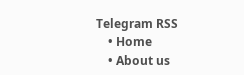Telegram RSS
    • Home
    • About us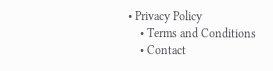• Privacy Policy
    • Terms and Conditions
    • Contact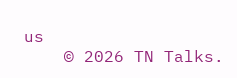us
    © 2026 TN Talks.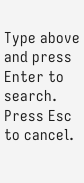Type above and press Enter to search. Press Esc to cancel.